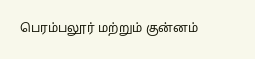பெரம்பலூர் மற்றும் குன்னம்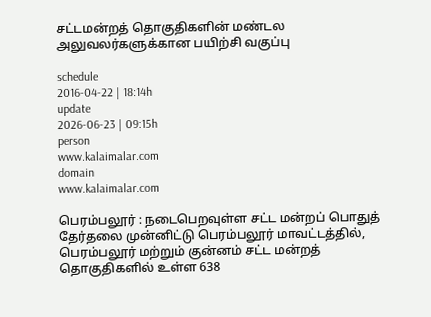சட்டமன்றத் தொகுதிகளின் மண்டல அலுவலர்களுக்கான பயிற்சி வகுப்பு

schedule
2016-04-22 | 18:14h
update
2026-06-23 | 09:15h
person
www.kalaimalar.com
domain
www.kalaimalar.com

பெரம்பலூர் : நடைபெறவுள்ள சட்ட மன்றப் பொதுத் தேர்தலை முன்னிட்டு பெரம்பலூர் மாவட்டத்தில், பெரம்பலூர் மற்றும் குன்னம் சட்ட மன்றத் தொகுதிகளில் உள்ள 638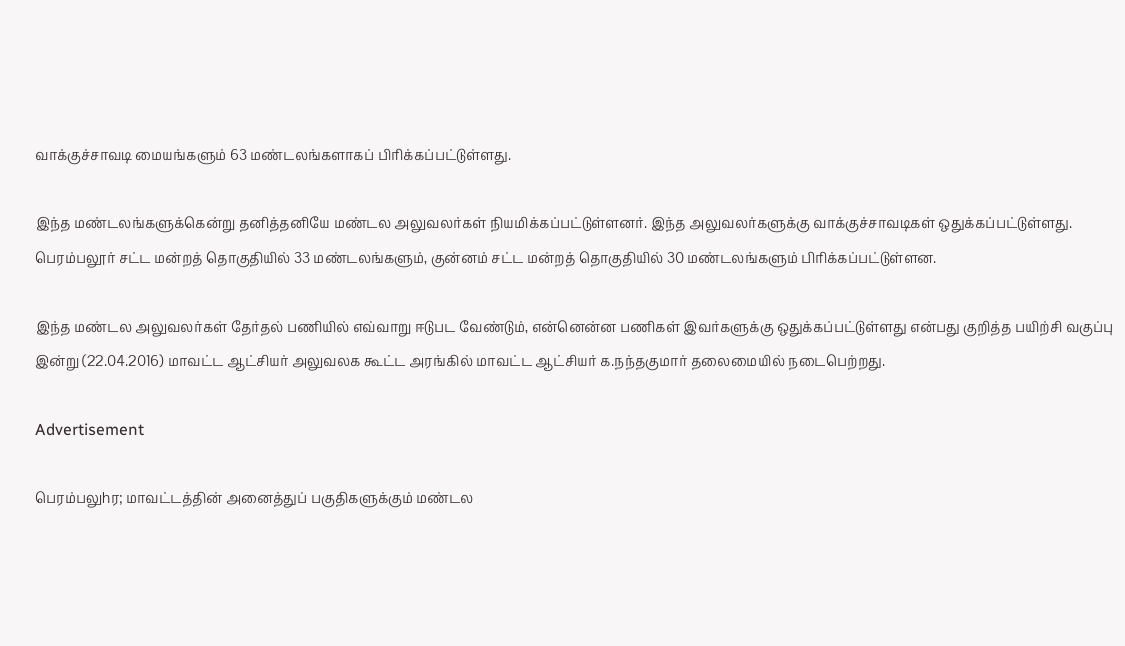வாக்குச்சாவடி மையங்களும் 63 மண்டலங்களாகப் பிரிக்கப்பட்டுள்ளது.

இந்த மண்டலங்களுக்கென்று தனித்தனியே மண்டல அலுவலர்கள் நியமிக்கப்பட்டுள்ளனர். இந்த அலுவலர்களுக்கு வாக்குச்சாவடிகள் ஒதுக்கப்பட்டுள்ளது. பெரம்பலூர் சட்ட மன்றத் தொகுதியில் 33 மண்டலங்களும், குன்னம் சட்ட மன்றத் தொகுதியில் 30 மண்டலங்களும் பிரிக்கப்பட்டுள்ளன.

இந்த மண்டல அலுவலர்கள் தேர்தல் பணியில் எவ்வாறு ஈடுபட வேண்டும், என்னென்ன பணிகள் இவர்களுக்கு ஒதுக்கப்பட்டுள்ளது என்பது குறித்த பயிற்சி வகுப்பு இன்று (22.04.2016) மாவட்ட ஆட்சியர் அலுவலக கூட்ட அரங்கில் மாவட்ட ஆட்சியர் க.நந்தகுமார் தலைமையில் நடைபெற்றது.

Advertisement

பெரம்பலுhர; மாவட்டத்தின் அனைத்துப் பகுதிகளுக்கும் மண்டல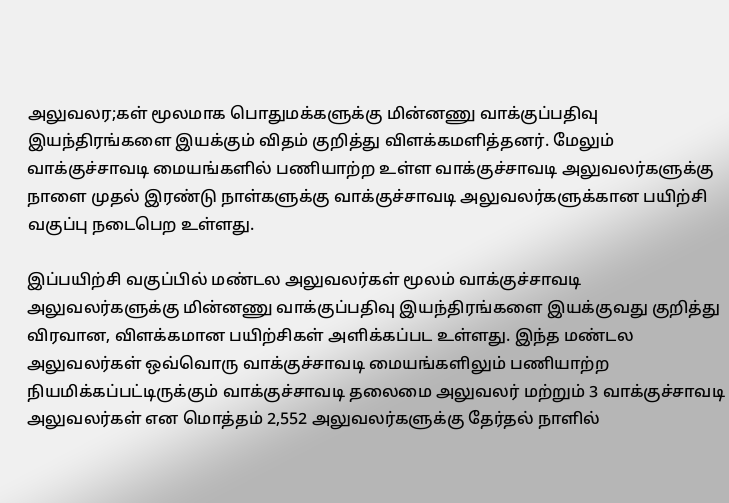அலுவலர;கள் மூலமாக பொதுமக்களுக்கு மின்னணு வாக்குப்பதிவு இயந்திரங்களை இயக்கும் விதம் குறித்து விளக்கமளித்தனர். மேலும் வாக்குச்சாவடி மையங்களில் பணியாற்ற உள்ள வாக்குச்சாவடி அலுவலர்களுக்கு நாளை முதல் இரண்டு நாள்களுக்கு வாக்குச்சாவடி அலுவலர்களுக்கான பயிற்சி வகுப்பு நடைபெற உள்ளது.

இப்பயிற்சி வகுப்பில் மண்டல அலுவலர்கள் மூலம் வாக்குச்சாவடி அலுவலர்களுக்கு மின்னணு வாக்குப்பதிவு இயந்திரங்களை இயக்குவது குறித்து விரவான, விளக்கமான பயிற்சிகள் அளிக்கப்பட உள்ளது. இந்த மண்டல அலுவலர்கள் ஒவ்வொரு வாக்குச்சாவடி மையங்களிலும் பணியாற்ற நியமிக்கப்பட்டிருக்கும் வாக்குச்சாவடி தலைமை அலுவலர் மற்றும் 3 வாக்குச்சாவடி அலுவலர்கள் என மொத்தம் 2,552 அலுவலர்களுக்கு தேர்தல் நாளில்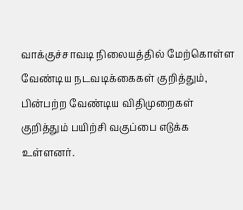வாக்குச்சாவடி நிலையத்தில் மேற்கொள்ள வேண்டிய நடவடிக்கைகள் குறித்தும், பின்பற்ற வேண்டிய விதிமுறைகள் குறித்தும் பயிற்சி வகுப்பை எடுக்க உள்ளனர்.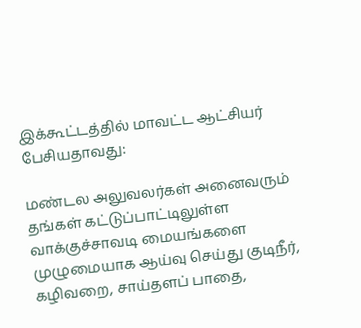இக்கூட்டத்தில் மாவட்ட ஆட்சியர் பேசியதாவது:

மண்டல அலுவலர்கள் அனைவரும் தங்கள் கட்டுப்பாட்டிலுள்ள வாக்குச்சாவடி மையங்களை முழுமையாக ஆய்வு செய்து குடிநீர், கழிவறை, சாய்தளப் பாதை,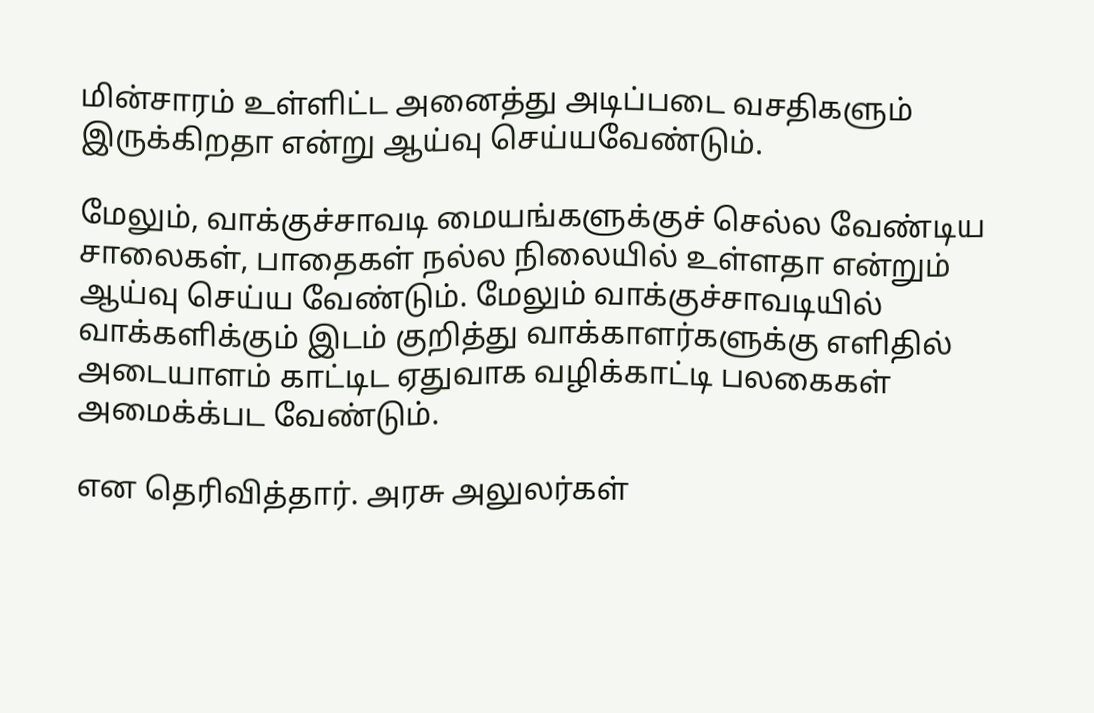மின்சாரம் உள்ளிட்ட அனைத்து அடிப்படை வசதிகளும் இருக்கிறதா என்று ஆய்வு செய்யவேண்டும்.

மேலும், வாக்குச்சாவடி மையங்களுக்குச் செல்ல வேண்டிய சாலைகள், பாதைகள் நல்ல நிலையில் உள்ளதா என்றும் ஆய்வு செய்ய வேண்டும். மேலும் வாக்குச்சாவடியில் வாக்களிக்கும் இடம் குறித்து வாக்காளர்களுக்கு எளிதில் அடையாளம் காட்டிட ஏதுவாக வழிக்காட்டி பலகைகள் அமைக்க்பட வேண்டும்.

என தெரிவித்தார். அரசு அலுலர்கள்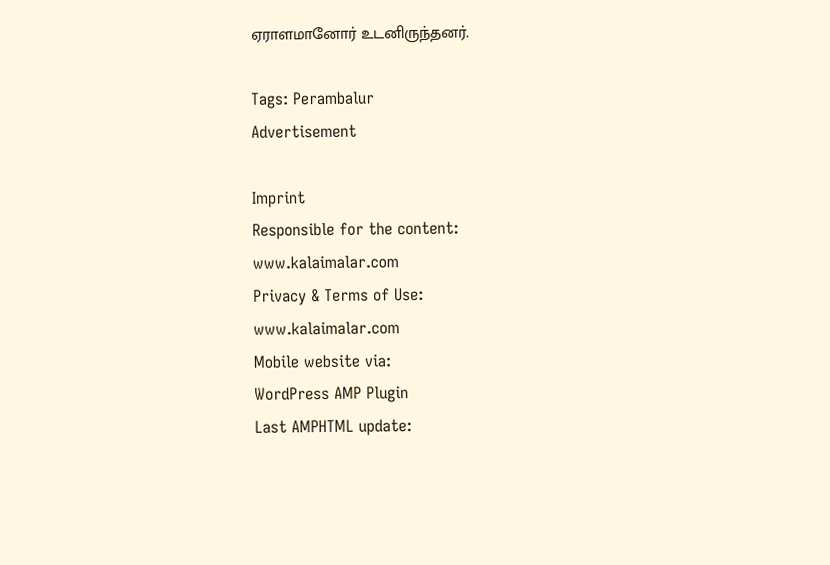ஏராளமானோர் உடனிருந்தனர்.

Tags: Perambalur
Advertisement

Imprint
Responsible for the content:
www.kalaimalar.com
Privacy & Terms of Use:
www.kalaimalar.com
Mobile website via:
WordPress AMP Plugin
Last AMPHTML update: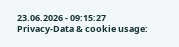23.06.2026 - 09:15:27
Privacy-Data & cookie usage: